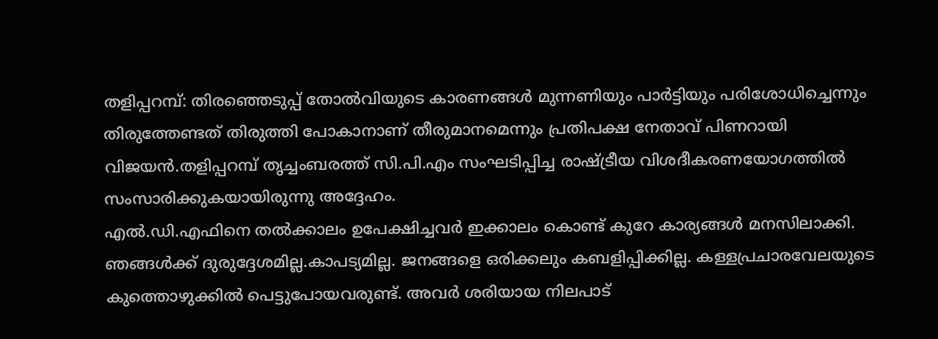തളിപ്പറമ്പ്: തിരഞ്ഞെടുപ്പ് തോൽവിയുടെ കാരണങ്ങൾ മുന്നണിയും പാർട്ടിയും പരിശോധിച്ചെന്നും തിരുത്തേണ്ടത് തിരുത്തി പോകാനാണ് തീരുമാനമെന്നും പ്രതിപക്ഷ നേതാവ് പിണറായി വിജയൻ.തളിപ്പറമ്പ് തൃച്ചംബരത്ത് സി.പി.എം സംഘടിപ്പിച്ച രാഷ്ട്രീയ വിശദീകരണയോഗത്തിൽ സംസാരിക്കുകയായിരുന്നു അദ്ദേഹം.
എൽ.ഡി.എഫിനെ തൽക്കാലം ഉപേക്ഷിച്ചവർ ഇക്കാലം കൊണ്ട് കുറേ കാര്യങ്ങൾ മനസിലാക്കി. ഞങ്ങൾക്ക് ദുരുദ്ദേശമില്ല.കാപട്യമില്ല. ജനങ്ങളെ ഒരിക്കലും കബളിപ്പിക്കില്ല. കള്ളപ്രചാരവേലയുടെ കുത്തൊഴുക്കിൽ പെട്ടുപോയവരുണ്ട്. അവർ ശരിയായ നിലപാട്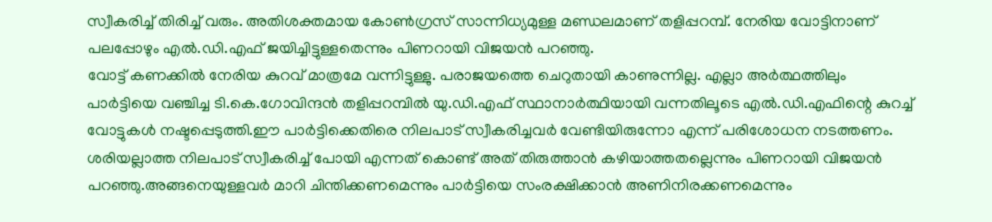സ്വീകരിച്ച് തിരിച്ച് വരും. അതിശക്തമായ കോൺഗ്രസ് സാന്നിധ്യമുള്ള മണ്ഡലമാണ് തളിപ്പറമ്പ്. നേരിയ വോട്ടിനാണ് പലപ്പോഴും എൽ.ഡി.എഫ് ജയിച്ചിട്ടുള്ളതെന്നും പിണറായി വിജയൻ പറഞ്ഞു.
വോട്ട് കണക്കിൽ നേരിയ കുറവ് മാത്രമേ വന്നിട്ടുള്ളു. പരാജയത്തെ ചെറുതായി കാണുന്നില്ല. എല്ലാ അർത്ഥത്തിലും പാർട്ടിയെ വഞ്ചിച്ച ടി.കെ.ഗോവിന്ദൻ തളിപ്പറമ്പിൽ യു.ഡി.എഫ് സ്ഥാനാർത്ഥിയായി വന്നതിലൂടെ എൽ.ഡി.എഫിന്റെ കുറച്ച് വോട്ടുകൾ നഷ്ടപ്പെടുത്തി.ഈ പാർട്ടിക്കെതിരെ നിലപാട് സ്വീകരിച്ചവർ വേണ്ടിയിരുന്നോ എന്ന് പരിശോധന നടത്തണം. ശരിയല്ലാത്ത നിലപാട് സ്വീകരിച്ച് പോയി എന്നത് കൊണ്ട് അത് തിരുത്താൻ കഴിയാത്തതല്ലെന്നും പിണറായി വിജയൻ പറഞ്ഞു.അങ്ങനെയുള്ളവർ മാറി ചിന്തിക്കണമെന്നും പാർട്ടിയെ സംരക്ഷിക്കാൻ അണിനിരക്കണമെന്നും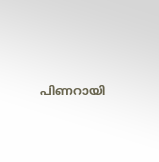പിണറായി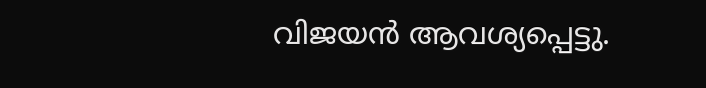വിജയൻ ആവശ്യപ്പെട്ടു.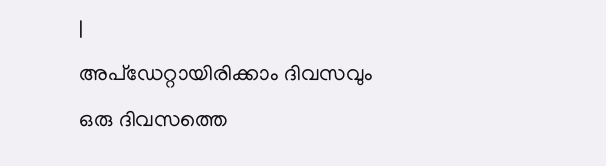|
അപ്ഡേറ്റായിരിക്കാം ദിവസവും
ഒരു ദിവസത്തെ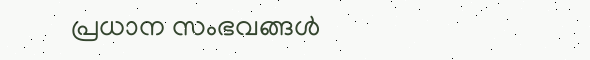പ്രധാന സംഭവങ്ങൾ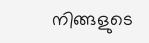നിങ്ങളുടെ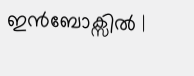ഇൻബോക്സിൽ |